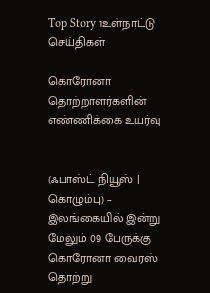Top Story 1உள்நாட்டு செய்திகள்

கொரோனா தொற்றாளர்களின் எண்ணிக்கை உயர்வு


(ஃபாஸ்ட் நியூஸ் | கொழும்பு) – இலங்கையில் இன்று மேலும் 09 பேருக்கு கொரோனா வைரஸ் தொற்று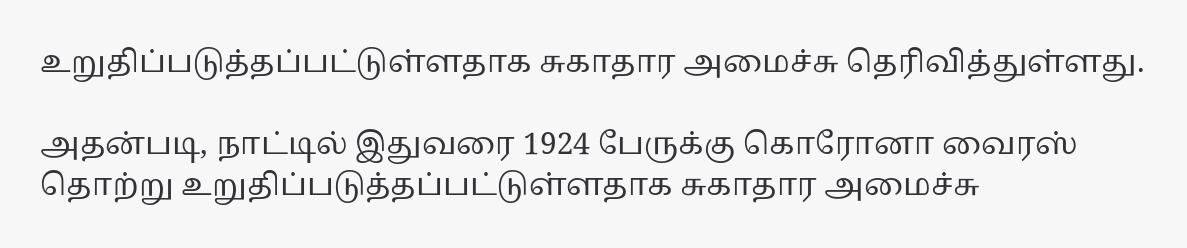உறுதிப்படுத்தப்பட்டுள்ளதாக சுகாதார அமைச்சு தெரிவித்துள்ளது.

அதன்படி, நாட்டில் இதுவரை 1924 பேருக்கு கொரோனா வைரஸ் தொற்று உறுதிப்படுத்தப்பட்டுள்ளதாக சுகாதார அமைச்சு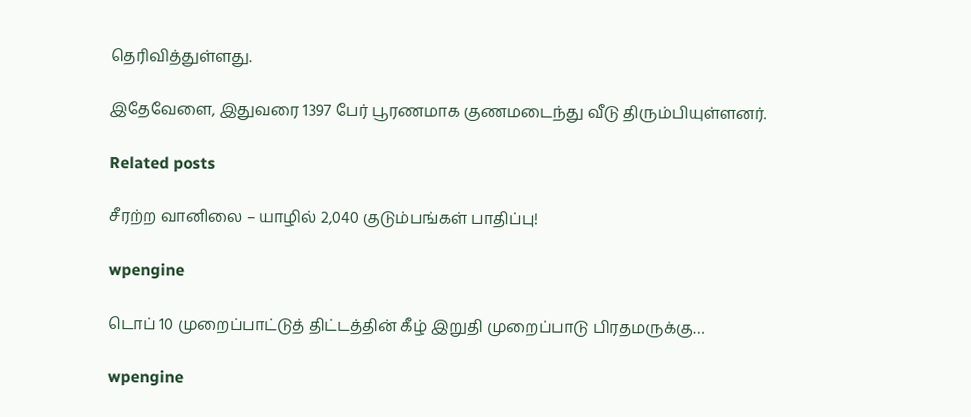தெரிவித்துள்ளது.

இதேவேளை, இதுவரை 1397 பேர் பூரணமாக குணமடைந்து வீடு திரும்பியுள்ளனர்.

Related posts

சீரற்ற வானிலை – யாழில் 2,040 குடும்பங்கள் பாதிப்பு!

wpengine

டொப் 10 முறைப்பாட்டுத் திட்டத்தின் கீழ் இறுதி முறைப்பாடு பிரதமருக்கு…

wpengine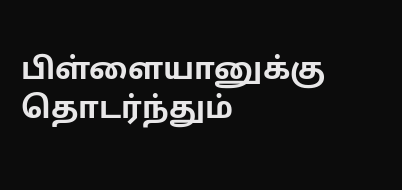பிள்ளையானுக்கு தொடர்ந்தும்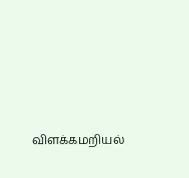விளக்கமறியல்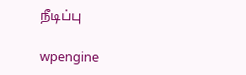நீடிப்பு

wpengine